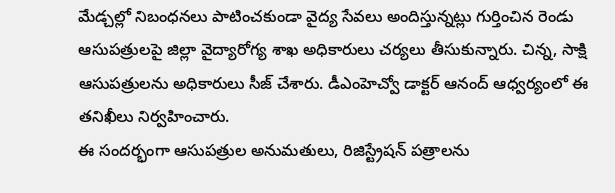మేడ్చల్లో నిబంధనలు పాటించకుండా వైద్య సేవలు అందిస్తున్నట్లు గుర్తించిన రెండు ఆసుపత్రులపై జిల్లా వైద్యారోగ్య శాఖ అధికారులు చర్యలు తీసుకున్నారు. చిన్న, సాక్షి ఆసుపత్రులను అధికారులు సీజ్ చేశారు. డీఎంహెచ్వో డాక్టర్ ఆనంద్ ఆధ్వర్యంలో ఈ తనిఖీలు నిర్వహించారు.
ఈ సందర్భంగా ఆసుపత్రుల అనుమతులు, రిజిస్ట్రేషన్ పత్రాలను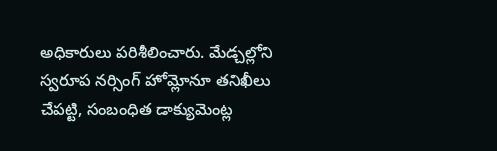అధికారులు పరిశీలించారు. మేడ్చల్లోని స్వరూప నర్సింగ్ హోమ్లోనూ తనిఖీలు చేపట్టి, సంబంధిత డాక్యుమెంట్ల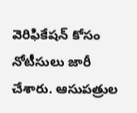వెరిఫికేషన్ కోసం నోటీసులు జారీ చేశారు. ఆసుపత్రుల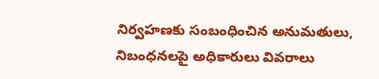నిర్వహణకు సంబంధించిన అనుమతులు, నిబంధనలపై అధికారులు వివరాలు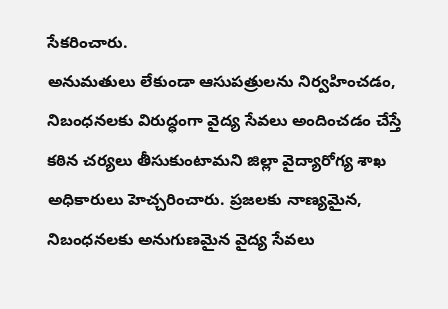సేకరించారు.
అనుమతులు లేకుండా ఆసుపత్రులను నిర్వహించడం, నిబంధనలకు విరుద్ధంగా వైద్య సేవలు అందించడం చేస్తే కఠిన చర్యలు తీసుకుంటామని జిల్లా వైద్యారోగ్య శాఖ అధికారులు హెచ్చరించారు. ప్రజలకు నాణ్యమైన, నిబంధనలకు అనుగుణమైన వైద్య సేవలు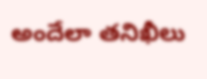అందేలా తనిఖీలు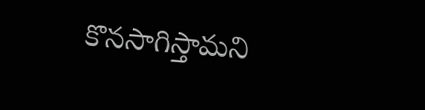కొనసాగిస్తామని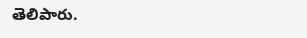తెలిపారు.